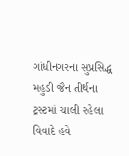ગાંધીનગરના સુપ્રસિદ્ધ મહુડી જૈન તીર્થના ટ્રસ્ટમાં ચાલી રહેલા વિવાદે હવે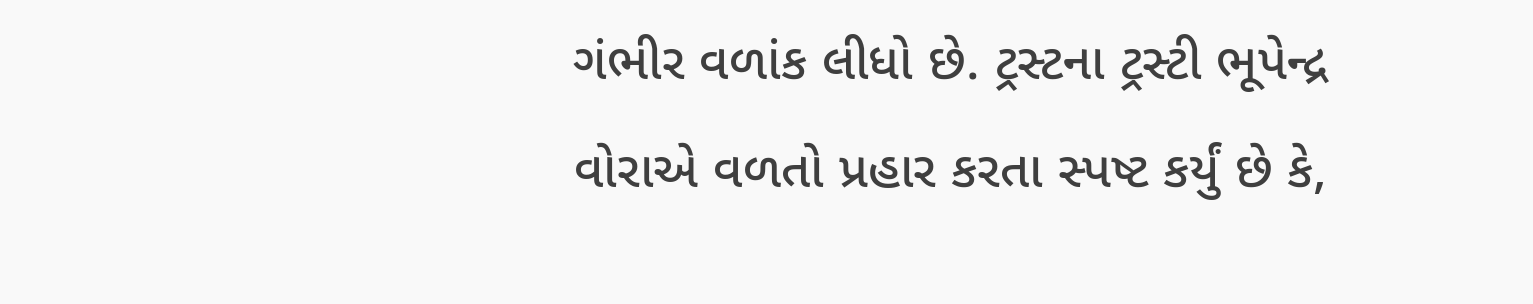ગંભીર વળાંક લીધો છે. ટ્રસ્ટના ટ્રસ્ટી ભૂપેન્દ્ર વોરાએ વળતો પ્રહાર કરતા સ્પષ્ટ કર્યું છે કે,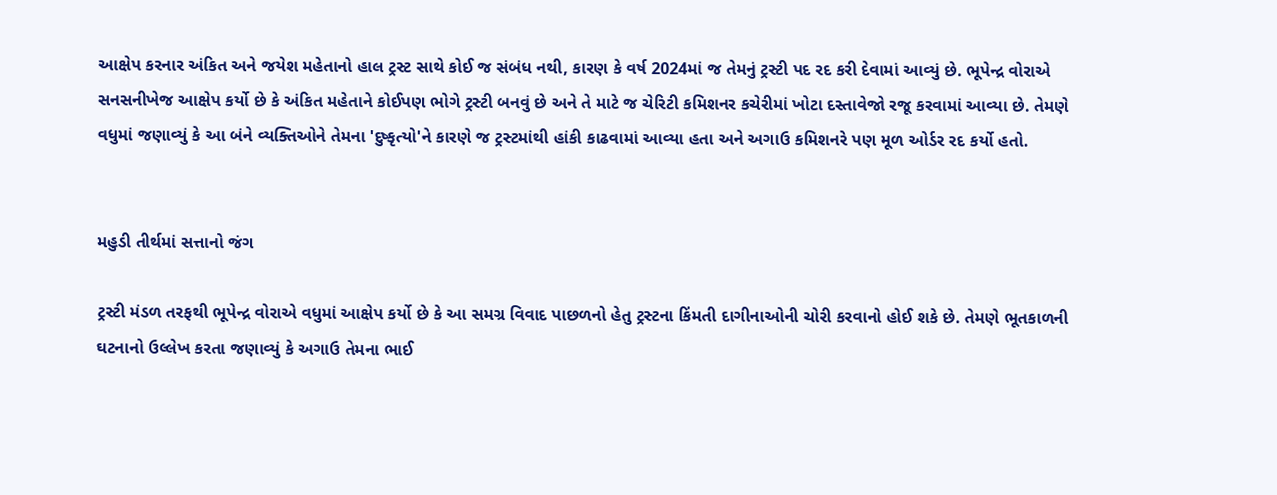આક્ષેપ કરનાર અંકિત અને જયેશ મહેતાનો હાલ ટ્રસ્ટ સાથે કોઈ જ સંબંધ નથી, કારણ કે વર્ષ 2024માં જ તેમનું ટ્રસ્ટી પદ રદ કરી દેવામાં આવ્યું છે. ભૂપેન્દ્ર વોરાએ સનસનીખેજ આક્ષેપ કર્યો છે કે અંકિત મહેતાને કોઈપણ ભોગે ટ્રસ્ટી બનવું છે અને તે માટે જ ચેરિટી કમિશનર કચેરીમાં ખોટા દસ્તાવેજો રજૂ કરવામાં આવ્યા છે. તેમણે વધુમાં જણાવ્યું કે આ બંને વ્યક્તિઓને તેમના 'દુષ્કૃત્યો'ને કારણે જ ટ્રસ્ટમાંથી હાંકી કાઢવામાં આવ્યા હતા અને અગાઉ કમિશનરે પણ મૂળ ઓર્ડર રદ કર્યો હતો.


મહુડી તીર્થમાં સત્તાનો જંગ

ટ્રસ્ટી મંડળ તરફથી ભૂપેન્દ્ર વોરાએ વધુમાં આક્ષેપ કર્યો છે કે આ સમગ્ર વિવાદ પાછળનો હેતુ ટ્રસ્ટના કિંમતી દાગીનાઓની ચોરી કરવાનો હોઈ શકે છે. તેમણે ભૂતકાળની ઘટનાનો ઉલ્લેખ કરતા જણાવ્યું કે અગાઉ તેમના ભાઈ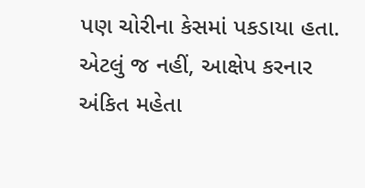પણ ચોરીના કેસમાં પકડાયા હતા. એટલું જ નહીં, આક્ષેપ કરનાર અંકિત મહેતા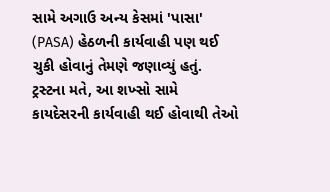સામે અગાઉ અન્ય કેસમાં 'પાસા' (PASA) હેઠળની કાર્યવાહી પણ થઈ ચુકી હોવાનું તેમણે જણાવ્યું હતું. ટ્રસ્ટના મતે, આ શખ્સો સામે કાયદેસરની કાર્યવાહી થઈ હોવાથી તેઓ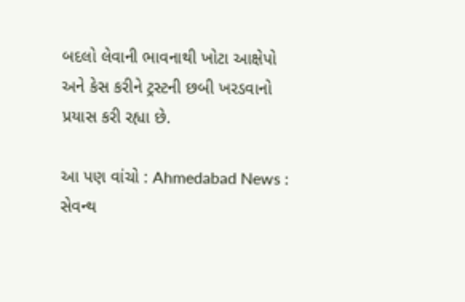બદલો લેવાની ભાવનાથી ખોટા આક્ષેપો અને કેસ કરીને ટ્રસ્ટની છબી ખરડવાનો પ્રયાસ કરી રહ્યા છે.

આ પણ વાંચો : Ahmedabad News : સેવન્થ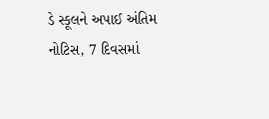ડે સ્કૂલને અપાઈ અંતિમ નોટિસ, 7 દિવસમાં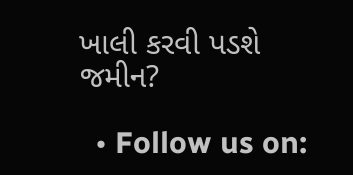ખાલી કરવી પડશે જમીન?

  • Follow us on: